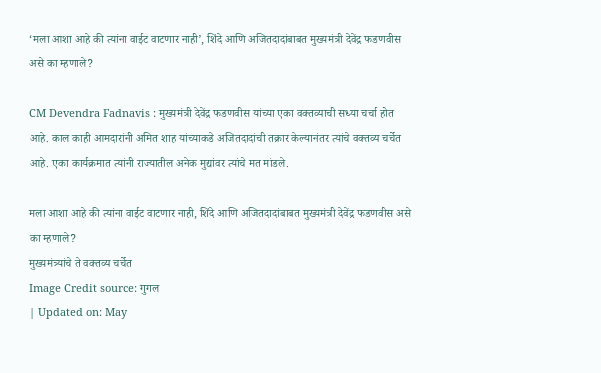‘मला आशा आहे की त्यांना वाईट वाटणार नाही’, शिंदे आणि अजितदादांबाबत मुख्यमंत्री देवेंद्र फडणवीस असे का म्हणाले?

CM Devendra Fadnavis : मुख्यमंत्री देवेंद्र फडणवीस यांच्या एका वक्तव्याची सध्या चर्चा होत आहे. काल काही आमदारांनी अमित शाह यांच्याकडे अजितदादांची तक्रार केल्यानंतर त्यांचे वक्तव्य चर्चेत आहे. एका कार्यक्रमात त्यांनी राज्यातील अनेक मुद्यांवर त्यांचे मत मांडले.

मला आशा आहे की त्यांना वाईट वाटणार नाही, शिंदे आणि अजितदादांबाबत मुख्यमंत्री देवेंद्र फडणवीस असे का म्हणाले?
मुख्यमंत्र्यांचे ते वक्तव्य चर्चेत
Image Credit source: गुगल
| Updated on: May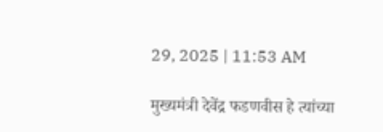29, 2025 | 11:53 AM

मुख्यमंत्री देवेंद्र फडणवीस हे त्यांच्या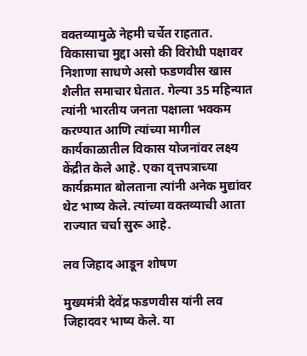वक्तव्यामुळे नेहमी चर्चेत राहतात. विकासाचा मुद्दा असो की विरोधी पक्षावर निशाणा साधणे असो फडणवीस खास शैलीत समाचार घेतात. गेल्या 35 महिन्यात त्यांनी भारतीय जनता पक्षाला भक्कम करण्यात आणि त्यांच्या मागील कार्यकाळातील विकास योजनांवर लक्ष्य केंद्रीत केले आहे. एका वृत्तपत्राच्या कार्यक्रमात बोलताना त्यांनी अनेक मुद्यांवर थेट भाष्य केले. त्यांच्या वक्तव्याची आता राज्यात चर्चा सुरू आहे.

लव जिहाद आडून शोषण

मुख्यमंत्री देवेंद्र फडणवीस यांनी लव जिहादवर भाष्य केले. या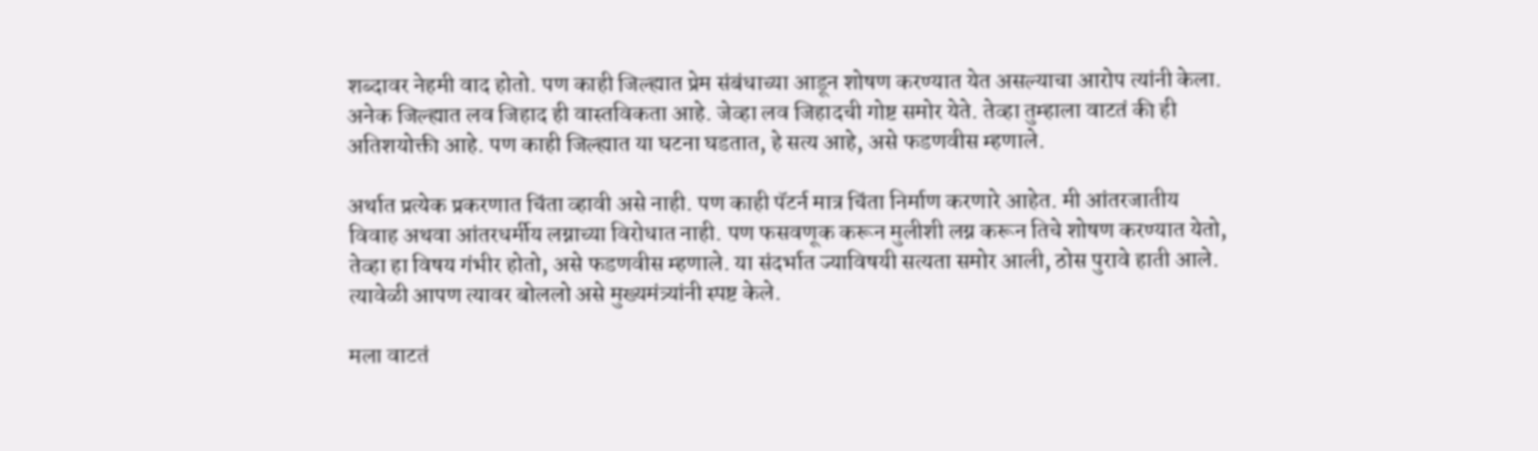शब्दावर नेहमी वाद होतो. पण काही जिल्ह्यात प्रेम संबंधाच्या आडून शोषण करण्यात येत असल्याचा आरोप त्यांनी केला. अनेक जिल्ह्यात लव जिहाद ही वास्तविकता आहे. जेव्हा लव जिहादची गोष्ट समोर येते. तेव्हा तुम्हाला वाटतं की ही अतिशयोक्ती आहे. पण काही जिल्ह्यात या घटना घडतात, हे सत्य आहे, असे फडणवीस म्हणाले.

अर्थात प्रत्येक प्रकरणात चिंता व्हावी असे नाही. पण काही पॅटर्न मात्र चिंता निर्माण करणारे आहेत. मी आंतरजातीय विवाह अथवा आंतरधर्मीय लग्नाच्या विरोधात नाही. पण फसवणूक करून मुलीशी लग्न करून तिचे शोषण करण्यात येतो, तेव्हा हा विषय गंभीर होतो, असे फडणवीस म्हणाले. या संदर्भात ज्याविषयी सत्यता समोर आली, ठोस पुरावे हाती आले. त्यावेळी आपण त्यावर बोललो असे मुख्यमंत्र्यांनी स्पष्ट केले.

मला वाटतं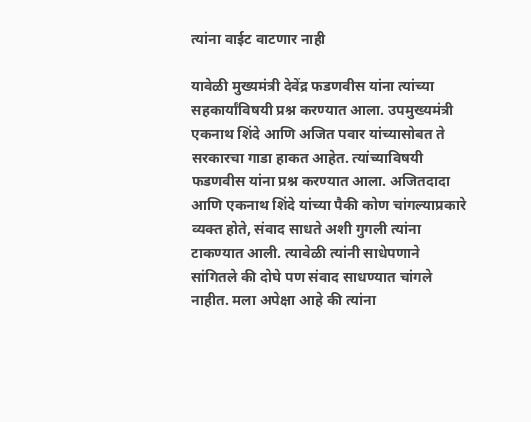त्यांना वाईट वाटणार नाही

यावेळी मुख्यमंत्री देवेंद्र फडणवीस यांना त्यांच्या सहकार्यांविषयी प्रश्न करण्यात आला. उपमुख्यमंत्री एकनाथ शिंदे आणि अजित पवार यांच्यासोबत ते सरकारचा गाडा हाकत आहेत. त्यांच्याविषयी फडणवीस यांना प्रश्न करण्यात आला. अजितदादा आणि एकनाथ शिंदे यांच्या पैकी कोण चांगल्याप्रकारे व्यक्त होते, संवाद साधते अशी गुगली त्यांना टाकण्यात आली. त्यावेळी त्यांनी साधेपणाने सांगितले की दोघे पण संवाद साधण्यात चांगले नाहीत. मला अपेक्षा आहे की त्यांना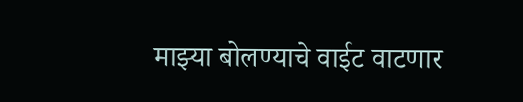माझ्या बोलण्याचे वाईट वाटणार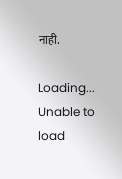नाही.

Loading...
Unable to load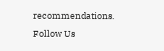recommendations.
Follow Us